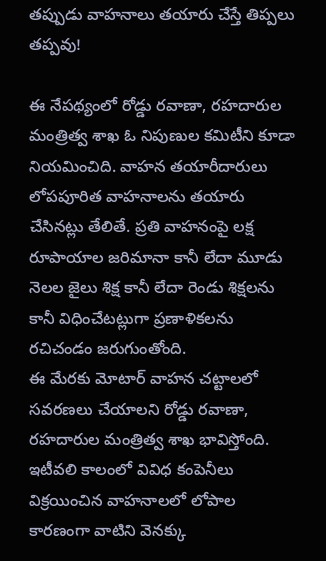తప్పుడు వాహనాలు తయారు చేస్తే తిప్పలు తప్పవు!

ఈ నేపథ్యంలో రోడ్డు రవాణా, రహదారుల మంత్రిత్వ శాఖ ఓ నిపుణుల కమిటీని కూడా నియమించిది. వాహన తయారీదారులు లోపపూరిత వాహనాలను తయారు చేసినట్లు తేలితే. ప్రతి వాహనంపై లక్ష రూపాయాల జరిమానా కానీ లేదా మూడు నెలల జైలు శిక్ష కానీ లేదా రెండు శిక్షలను కానీ విధించేటట్లుగా ప్రణాళికలను రచిచండం జరుగుంతోంది.
ఈ మేరకు మోటార్ వాహన చట్టాలలో సవరణలు చేయాలని రోడ్డు రవాణా, రహదారుల మంత్రిత్వ శాఖ భావిస్తోంది. ఇటీవలి కాలంలో వివిధ కంపెనీలు విక్రయించిన వాహనాలలో లోపాల కారణంగా వాటిని వెనక్కు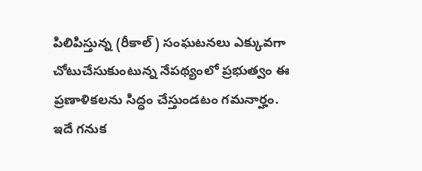పిలిపిస్తున్న (రీకాల్) సంఘటనలు ఎక్కువగా చోటుచేసుకుంటున్న నేపథ్యంలో ప్రభుత్వం ఈ ప్రణాళికలను సిద్ధం చేస్తుండటం గమనార్హం.
ఇదే గనుక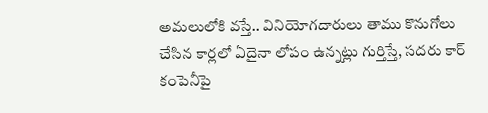అమలులోకి వస్తే.. వినియోగదారులు తాము కొనుగోలు చేసిన కార్లలో ఏదైనా లోపం ఉన్నట్లు గుర్తిస్తే, సదరు కార్ కంపెనీపై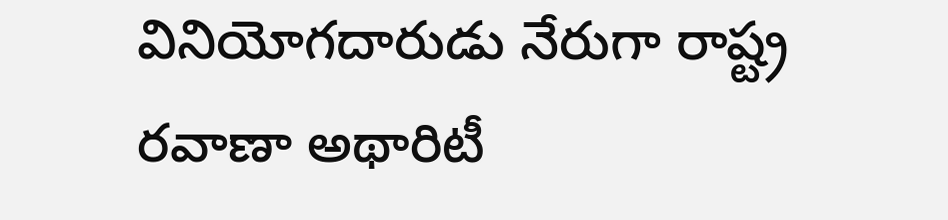వినియోగదారుడు నేరుగా రాష్ట్ర రవాణా అథారిటీ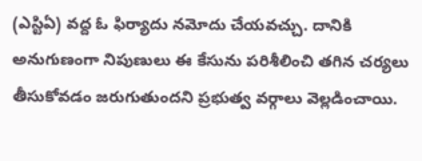(ఎస్టిఏ) వద్ద ఓ ఫిర్యాదు నమోదు చేయవచ్చు. దానికి అనుగుణంగా నిపుణులు ఈ కేసును పరిశీలించి తగిన చర్యలు తీసుకోవడం జరుగుతుందని ప్రభుత్వ వర్గాలు వెల్లడించాయి.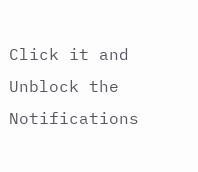Click it and Unblock the Notifications